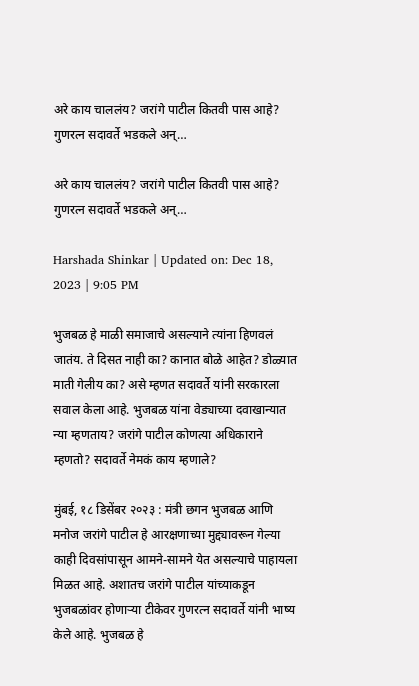अरे काय चाललंय? जरांगे पाटील कितवी पास आहे? गुणरत्न सदावर्ते भडकले अन्…

अरे काय चाललंय? जरांगे पाटील कितवी पास आहे? गुणरत्न सदावर्ते भडकले अन्…

Harshada Shinkar | Updated on: Dec 18, 2023 | 9:05 PM

भुजबळ हे माळी समाजाचे असल्याने त्यांना हिणवलं जातंय. ते दिसत नाही का? कानात बोळे आहेत? डोळ्यात माती गेलीय का? असे म्हणत सदावर्ते यांनी सरकारला सवाल केला आहे. भुजबळ यांना वेड्याच्या दवाखान्यात न्या म्हणताय? जरांगे पाटील कोणत्या अधिकाराने म्हणतो? सदावर्ते नेमकं काय म्हणाले?

मुंबई, १८ डिसेंबर २०२३ : मंत्री छगन भुजबळ आणि मनोज जरांगे पाटील हे आरक्षणाच्या मुद्द्यावरून गेल्या काही दिवसांपासून आमने-सामने येत असल्याचे पाहायला मिळत आहे. अशातच जरांगे पाटील यांच्याकडून भुजबळांवर होणाऱ्या टीकेवर गुणरत्न सदावर्ते यांनी भाष्य केले आहे. भुजबळ हे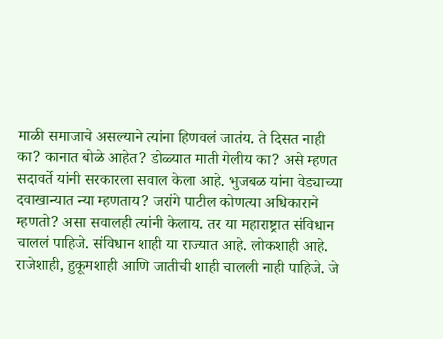माळी समाजाचे असल्याने त्यांना हिणवलं जातंय. ते दिसत नाही का? कानात बोळे आहेत? डोळ्यात माती गेलीय का? असे म्हणत सदावर्ते यांनी सरकारला सवाल केला आहे. भुजबळ यांना वेड्याच्या दवाखान्यात न्या म्हणताय? जरांगे पाटील कोणत्या अधिकाराने म्हणतो? असा सवालही त्यांनी केलाय. तर या महाराष्ट्रात संविधान चाललं पाहिजे. संविधान शाही या राज्यात आहे. लोकशाही आहे. राजेशाही, हुकूमशाही आणि जातीची शाही चालली नाही पाहिजे. जे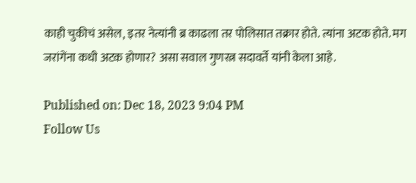काही चुकीचं असेल, इतर नेत्यांनी ब्र काढला तर पोलिसात तक्रार होते. त्यांना अटक होते. मग जरांगेंना कधी अटक होणार? असा सवाल गुणरत्न सदावर्ते यांनी केला आहे.

Published on: Dec 18, 2023 9:04 PM
Follow Us